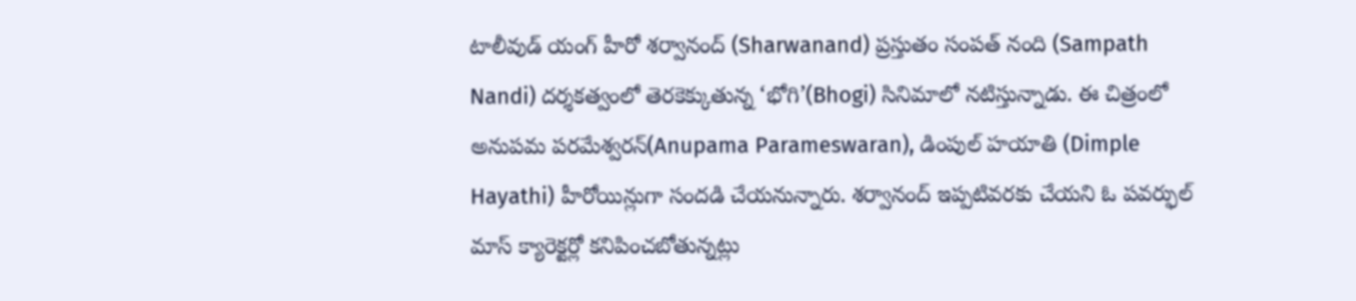టాలీవుడ్ యంగ్ హీరో శర్వానంద్ (Sharwanand) ప్రస్తుతం సంపత్ నంది (Sampath Nandi) దర్శకత్వంలో తెరకెక్కుతున్న ‘భోగి’(Bhogi) సినిమాలో నటిస్తున్నాడు. ఈ చిత్రంలో అనుపమ పరమేశ్వరన్(Anupama Parameswaran), డింపుల్ హయాతి (Dimple Hayathi) హీరోయిన్లుగా సందడి చేయనున్నారు. శర్వానంద్ ఇప్పటివరకు చేయని ఓ పవర్ఫుల్ మాస్ క్యారెక్టర్లో కనిపించబోతున్నట్లు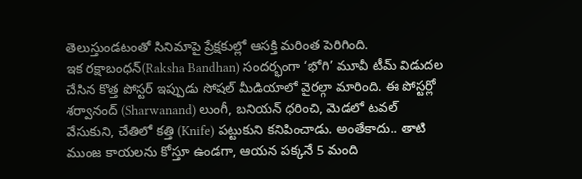తెలుస్తుండటంతో సినిమాపై ప్రేక్షకుల్లో ఆసక్తి మరింత పెరిగింది.
ఇక రక్షాబంధన్(Raksha Bandhan) సందర్భంగా ‘భోగి’ మూవీ టీమ్ విడుదల చేసిన కొత్త పోస్టర్ ఇప్పుడు సోషల్ మీడియాలో వైరల్గా మారింది. ఈ పోస్టర్లో శర్వానంద్ (Sharwanand) లుంగీ, బనియన్ ధరించి, మెడలో టవల్ వేసుకుని, చేతిలో కత్తి (Knife) పట్టుకుని కనిపించాడు. అంతేకాదు.. తాటి ముంజ కాయలను కోస్తూ ఉండగా, ఆయన పక్కనే 5 మంది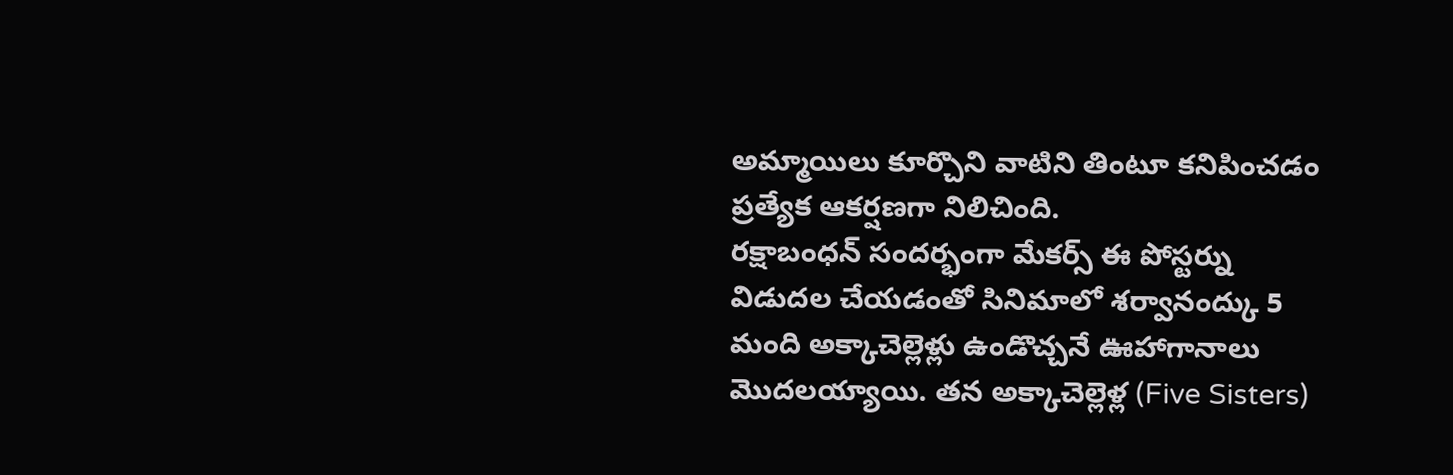అమ్మాయిలు కూర్చొని వాటిని తింటూ కనిపించడం ప్రత్యేక ఆకర్షణగా నిలిచింది.
రక్షాబంధన్ సందర్భంగా మేకర్స్ ఈ పోస్టర్ను విడుదల చేయడంతో సినిమాలో శర్వానంద్కు 5 మంది అక్కాచెల్లెళ్లు ఉండొచ్చనే ఊహాగానాలు మొదలయ్యాయి. తన అక్కాచెల్లెళ్ల (Five Sisters)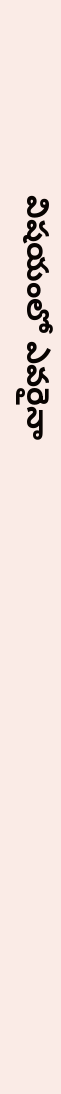విషయంలో ఎవరైనా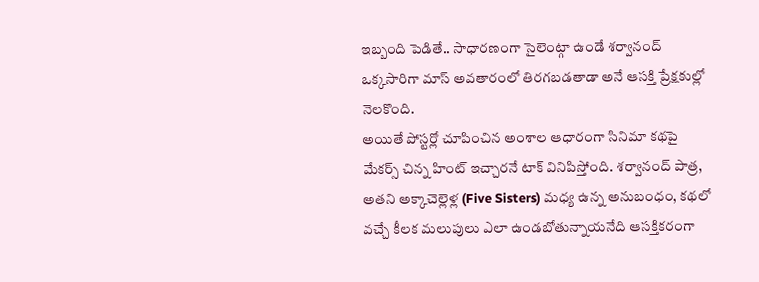ఇబ్బంది పెడితే.. సాధారణంగా సైలెంట్గా ఉండే శర్వానంద్ ఒక్కసారిగా మాస్ అవతారంలో తిరగబడతాడా అనే ఆసక్తి ప్రేక్షకుల్లో నెలకొంది.
అయితే పోస్టర్లో చూపించిన అంశాల ఆధారంగా సినిమా కథపై మేకర్స్ చిన్న హింట్ ఇచ్చారనే టాక్ వినిపిస్తోంది. శర్వానంద్ పాత్ర, అతని అక్కాచెల్లెళ్ల (Five Sisters) మధ్య ఉన్న అనుబంధం, కథలో వచ్చే కీలక మలుపులు ఎలా ఉండబోతున్నాయనేది ఆసక్తికరంగా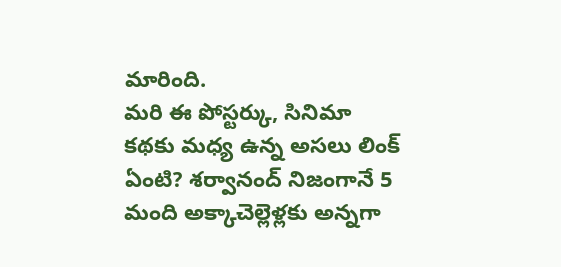మారింది.
మరి ఈ పోస్టర్కు, సినిమా కథకు మధ్య ఉన్న అసలు లింక్ ఏంటి? శర్వానంద్ నిజంగానే 5 మంది అక్కాచెల్లెళ్లకు అన్నగా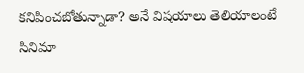కనిపించబోతున్నాడా? అనే విషయాలు తెలియాలంటే సినిమా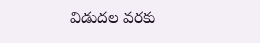విడుదల వరకు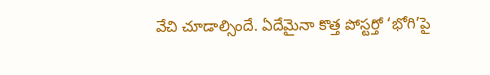వేచి చూడాల్సిందే. ఏదేమైనా కొత్త పోస్టర్తో ‘భోగి’పై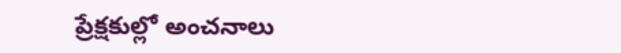ప్రేక్షకుల్లో అంచనాలు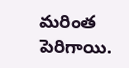మరింత పెరిగాయి.